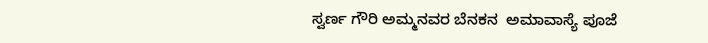ಸ್ವರ್ಣ ಗೌರಿ ಅಮ್ಮನವರ ಬೆನಕನ  ಅಮಾವಾಸ್ಯೆ ಪೂಜೆ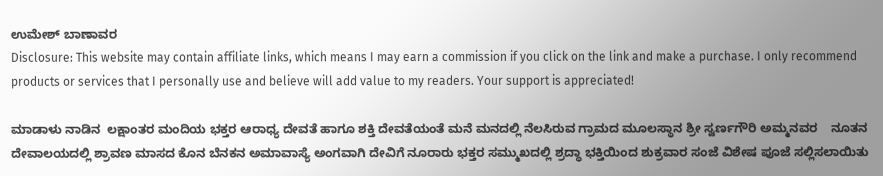ಉಮೇಶ್ ಬಾಣಾವರ
Disclosure: This website may contain affiliate links, which means I may earn a commission if you click on the link and make a purchase. I only recommend products or services that I personally use and believe will add value to my readers. Your support is appreciated!

ಮಾಡಾಳು ನಾಡಿನ  ಲಕ್ಷಾಂತರ ಮಂದಿಯ ಭಕ್ತರ ಆರಾಧ್ಯ ದೇವತೆ ಹಾಗೂ ಶಕ್ತಿ ದೇವತೆಯಂತೆ ಮನೆ ಮನದಲ್ಲಿ ನೆಲಸಿರುವ ಗ್ರಾಮದ ಮೂಲಸ್ಥಾನ ಶ್ರೀ ಸ್ವರ್ಣಗೌರಿ ಅಮ್ಮನವರ    ನೂತನ ದೇವಾಲಯದಲ್ಲಿ ಶ್ರಾವಣ ಮಾಸದ ಕೊನ ಬೆನಕನ ಅಮಾವಾಸ್ಯೆ ಅಂಗವಾಗಿ ದೇವಿಗೆ ನೂರಾರು ಭಕ್ತರ ಸಮ್ಮುಖದಲ್ಲಿ ಶ್ರದ್ಧಾ ಭಕ್ತಿಯಿಂದ ಶುಕ್ರವಾರ ಸಂಜೆ ವಿಶೇಷ ಪೂಜೆ ಸಲ್ಲಿಸಲಾಯಿತು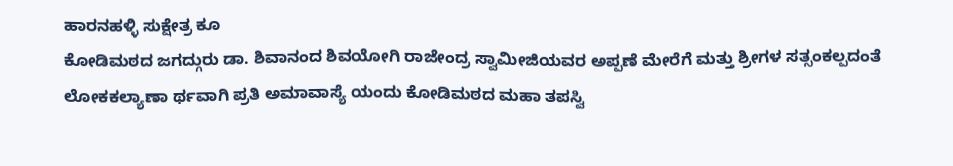ಹಾರನಹಳ್ಳಿ ಸುಕ್ಷೇತ್ರ ಕೂ
ಕೋಡಿಮಠದ ಜಗದ್ಗುರು ಡಾ. ಶಿವಾನಂದ ಶಿವಯೋಗಿ ರಾಜೇಂದ್ರ ಸ್ವಾಮೀಜಿಯವರ ಅಪ್ಪಣೆ ಮೇರೆಗೆ ಮತ್ತು ಶ್ರೀಗಳ ಸತ್ಸಂಕಲ್ಪದಂತೆ ಲೋಕಕಲ್ಯಾಣಾ ರ್ಥವಾಗಿ ಪ್ರತಿ ಅಮಾವಾಸ್ಯೆ ಯಂದು ಕೋಡಿಮಠದ ಮಹಾ ತಪಸ್ವಿ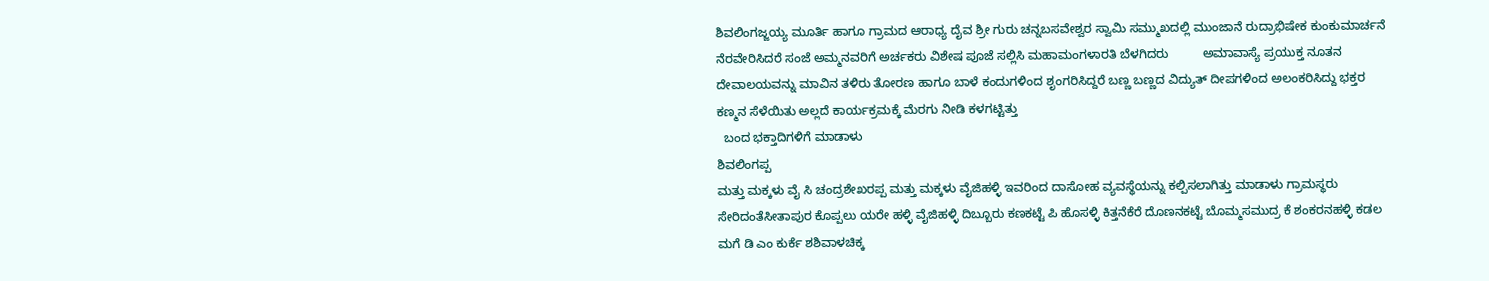ಶಿವಲಿಂಗಜ್ಜಯ್ಯ ಮೂರ್ತಿ ಹಾಗೂ ಗ್ರಾಮದ ಆರಾಧ್ಯ ದೈವ ಶ್ರೀ ಗುರು ಚನ್ನಬಸವೇಶ್ವರ ಸ್ವಾಮಿ ಸಮ್ಮುಖದಲ್ಲಿ ಮುಂಜಾನೆ ರುದ್ರಾಭಿಷೇಕ ಕುಂಕುಮಾರ್ಚನೆ ನೆರವೇರಿಸಿದರೆ ಸಂಜೆ ಅಮ್ಮನವರಿಗೆ ಅರ್ಚಕರು ವಿಶೇಷ ಪೂಜೆ ಸಲ್ಲಿಸಿ ಮಹಾಮಂಗಳಾರತಿ ಬೆಳಗಿದರು          ಅಮಾವಾಸ್ಯೆ ಪ್ರಯುಕ್ತ ನೂತನ ದೇವಾಲಯವನ್ನು ಮಾವಿನ ತಳಿರು ತೋರಣ ಹಾಗೂ ಬಾಳೆ ಕಂದುಗಳಿಂದ ಶೃಂಗರಿಸಿದ್ದರೆ ಬಣ್ಣ ಬಣ್ಣದ ವಿದ್ಯುತ್ ದೀಪಗಳಿಂದ ಅಲಂಕರಿಸಿದ್ದು ಭಕ್ತರ ಕಣ್ಮನ ಸೆಳೆಯಿತು ಅಲ್ಲದೆ ಕಾರ್ಯಕ್ರಮಕ್ಕೆ ಮೆರಗು ನೀಡಿ ಕಳಗಟ್ಟಿತ್ತು
  ಬಂದ ಭಕ್ತಾದಿಗಳಿಗೆ ಮಾಡಾಳು
ಶಿವಲಿಂಗಪ್ಪ
ಮತ್ತು ಮಕ್ಕಳು ವೈ ಸಿ ಚಂದ್ರಶೇಖರಪ್ಪ ಮತ್ತು ಮಕ್ಕಳು ವೈಜಿಹಳ್ಳಿ ಇವರಿಂದ ದಾಸೋಹ ವ್ಯವಸ್ಥೆಯನ್ನು ಕಲ್ಪಿಸಲಾಗಿತ್ತು ಮಾಡಾಳು ಗ್ರಾಮಸ್ಥರು ಸೇರಿದಂತೆಸೀತಾಪುರ ಕೊಪ್ಪಲು ಯರೇ ಹಳ್ಳಿ ವೈಜಿಹಳ್ಳಿ ದಿಬ್ಬೂರು ಕಣಕಟ್ಟೆ ಪಿ ಹೊಸಳ್ಳಿ ಕಿತ್ತನೆಕೆರೆ ದೊಣನಕಟ್ಟೆ ಬೊಮ್ಮಸಮುದ್ರ ಕೆ ಶಂಕರನಹಳ್ಳಿ ಕಡಲ ಮಗೆ ಡಿ ಎಂ ಕುರ್ಕೆ ಶಶಿವಾಳಚಿಕ್ಕ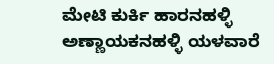ಮೇಟಿ ಕುರ್ಕಿ ಹಾರನಹಳ್ಳಿ ಅಣ್ಣಾಯಕನಹಳ್ಳಿ ಯಳವಾರೆ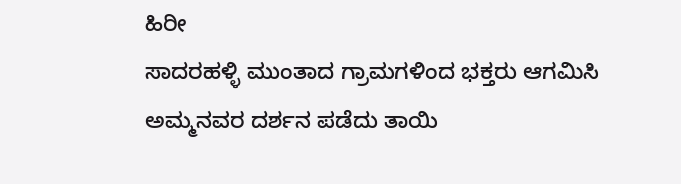ಹಿರೀ
ಸಾದರಹಳ್ಳಿ ಮುಂತಾದ ಗ್ರಾಮಗಳಿಂದ ಭಕ್ತರು ಆಗಮಿಸಿ ಅಮ್ಮನವರ ದರ್ಶನ ಪಡೆದು ತಾಯಿ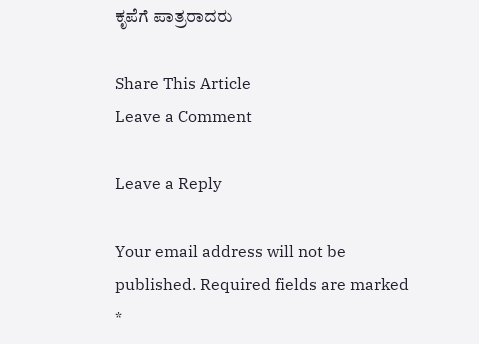ಕೃಪೆಗೆ ಪಾತ್ರರಾದರು

Share This Article
Leave a Comment

Leave a Reply

Your email address will not be published. Required fields are marked *